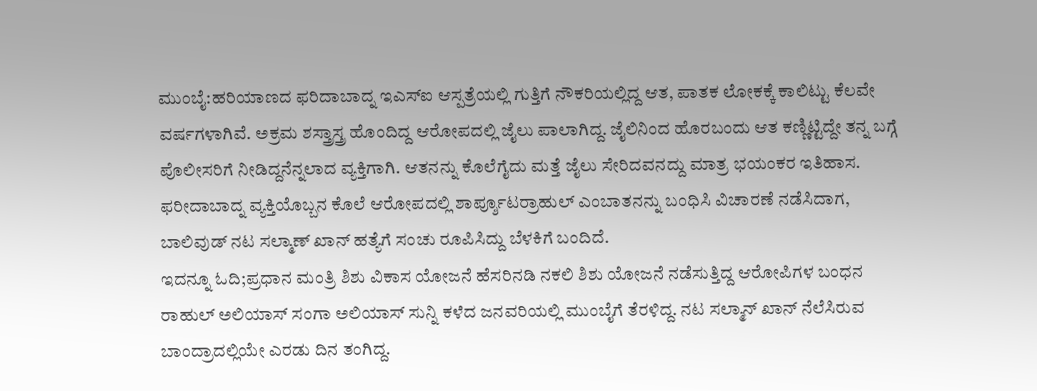ಮುಂಬೈ:ಹರಿಯಾಣದ ಫರಿದಾಬಾದ್ನ ಇಎಸ್ಐ ಆಸ್ಪತ್ರೆಯಲ್ಲಿ ಗುತ್ತಿಗೆ ನೌಕರಿಯಲ್ಲಿದ್ದ ಆತ, ಪಾತಕ ಲೋಕಕ್ಕೆ ಕಾಲಿಟ್ಟು ಕೆಲವೇ ವರ್ಷಗಳಾಗಿವೆ. ಅಕ್ರಮ ಶಸ್ತ್ರಾಸ್ತ್ರ ಹೊಂದಿದ್ದ ಆರೋಪದಲ್ಲಿ ಜೈಲು ಪಾಲಾಗಿದ್ದ. ಜೈಲಿನಿಂದ ಹೊರಬಂದು ಆತ ಕಣ್ಣಿಟ್ಟಿದ್ದೇ ತನ್ನ ಬಗ್ಗೆ ಪೊಲೀಸರಿಗೆ ನೀಡಿದ್ದನೆನ್ನಲಾದ ವ್ಯಕ್ತಿಗಾಗಿ. ಆತನನ್ನು ಕೊಲೆಗೈದು ಮತ್ತೆ ಜೈಲು ಸೇರಿದವನದ್ದು ಮಾತ್ರ ಭಯಂಕರ ಇತಿಹಾಸ.
ಫರೀದಾಬಾದ್ನ ವ್ಯಕ್ತಿಯೊಬ್ಬನ ಕೊಲೆ ಆರೋಪದಲ್ಲಿ ಶಾರ್ಪ್ಶೂಟರ್ರಾಹುಲ್ ಎಂಬಾತನನ್ನು ಬಂಧಿಸಿ ವಿಚಾರಣೆ ನಡೆಸಿದಾಗ, ಬಾಲಿವುಡ್ ನಟ ಸಲ್ಮಾಣ್ ಖಾನ್ ಹತ್ಯೆಗೆ ಸಂಚು ರೂಪಿಸಿದ್ದು ಬೆಳಕಿಗೆ ಬಂದಿದೆ.
ಇದನ್ನೂ ಓದಿ;ಪ್ರಧಾನ ಮಂತ್ರಿ ಶಿಶು ವಿಕಾಸ ಯೋಜನೆ ಹೆಸರಿನಡಿ ನಕಲಿ ಶಿಶು ಯೋಜನೆ ನಡೆಸುತ್ತಿದ್ದ ಆರೋಪಿಗಳ ಬಂಧನ
ರಾಹುಲ್ ಅಲಿಯಾಸ್ ಸಂಗಾ ಅಲಿಯಾಸ್ ಸುನ್ನಿ ಕಳೆದ ಜನವರಿಯಲ್ಲಿ ಮುಂಬೈಗೆ ತೆರಳಿದ್ದ. ನಟ ಸಲ್ಮಾನ್ ಖಾನ್ ನೆಲೆಸಿರುವ ಬಾಂದ್ರಾದಲ್ಲಿಯೇ ಎರಡು ದಿನ ತಂಗಿದ್ದ.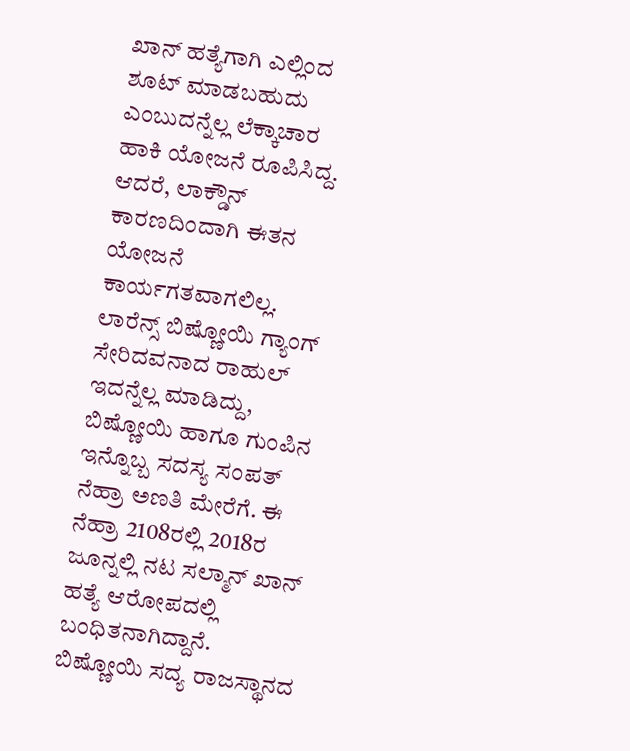ಖಾನ್ ಹತ್ಯೆಗಾಗಿ ಎಲ್ಲಿಂದ ಶೂಟ್ ಮಾಡಬಹುದು ಎಂಬುದನ್ನೆಲ್ಲ ಲೆಕ್ಕಾಚಾರ ಹಾಕಿ ಯೋಜನೆ ರೂಪಿಸಿದ್ದ. ಆದರೆ, ಲಾಕ್ಡೌನ್ ಕಾರಣದಿಂದಾಗಿ ಈತನ ಯೋಜನೆ ಕಾರ್ಯಗತವಾಗಲಿಲ್ಲ.
ಲಾರೆನ್ಸ್ ಬಿಷ್ಣೋಯಿ ಗ್ಯಾಂಗ್ ಸೇರಿದವನಾದ ರಾಹುಲ್ ಇದನ್ನೆಲ್ಲ ಮಾಡಿದ್ದು, ಬಿಷ್ಣೋಯಿ ಹಾಗೂ ಗುಂಪಿನ ಇನ್ನೊಬ್ಬ ಸದಸ್ಯ ಸಂಪತ್ ನೆಹ್ರಾ ಅಣತಿ ಮೇರೆಗೆ. ಈ ನೆಹ್ರಾ 2108ರಲ್ಲಿ 2018ರ ಜೂನ್ನಲ್ಲಿ ನಟ ಸಲ್ಮಾನ್ ಖಾನ್ ಹತ್ಯೆ ಆರೋಪದಲ್ಲಿ ಬಂಧಿತನಾಗಿದ್ದಾನೆ. ಬಿಷ್ಣೋಯಿ ಸದ್ಯ ರಾಜಸ್ಥಾನದ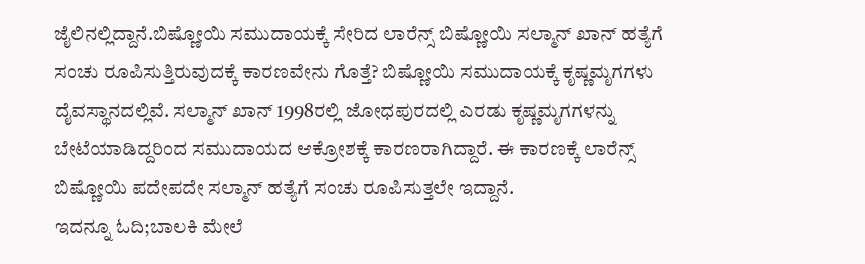ಜೈಲಿನಲ್ಲಿದ್ದಾನೆ.ಬಿಷ್ಣೋಯಿ ಸಮುದಾಯಕ್ಕೆ ಸೇರಿದ ಲಾರೆನ್ಸ್ ಬಿಷ್ಣೋಯಿ ಸಲ್ಮಾನ್ ಖಾನ್ ಹತ್ಯೆಗೆ ಸಂಚು ರೂಪಿಸುತ್ತಿರುವುದಕ್ಕೆ ಕಾರಣವೇನು ಗೊತ್ತೆ? ಬಿಷ್ಣೋಯಿ ಸಮುದಾಯಕ್ಕೆ ಕೃಷ್ಣಮೃಗಗಳು ದೈವಸ್ಥಾನದಲ್ಲಿವೆ. ಸಲ್ಮಾನ್ ಖಾನ್ 1998ರಲ್ಲಿ ಜೋಧಪುರದಲ್ಲಿ ಎರಡು ಕೃಷ್ಣಮೃಗಗಳನ್ನು ಬೇಟೆಯಾಡಿದ್ದರಿಂದ ಸಮುದಾಯದ ಆಕ್ರೋಶಕ್ಕೆ ಕಾರಣರಾಗಿದ್ದಾರೆ. ಈ ಕಾರಣಕ್ಕೆ ಲಾರೆನ್ಸ್ ಬಿಷ್ಣೋಯಿ ಪದೇಪದೇ ಸಲ್ಮಾನ್ ಹತ್ಯೆಗೆ ಸಂಚು ರೂಪಿಸುತ್ತಲೇ ಇದ್ದಾನೆ.
ಇದನ್ನೂ ಓದಿ;ಬಾಲಕಿ ಮೇಲೆ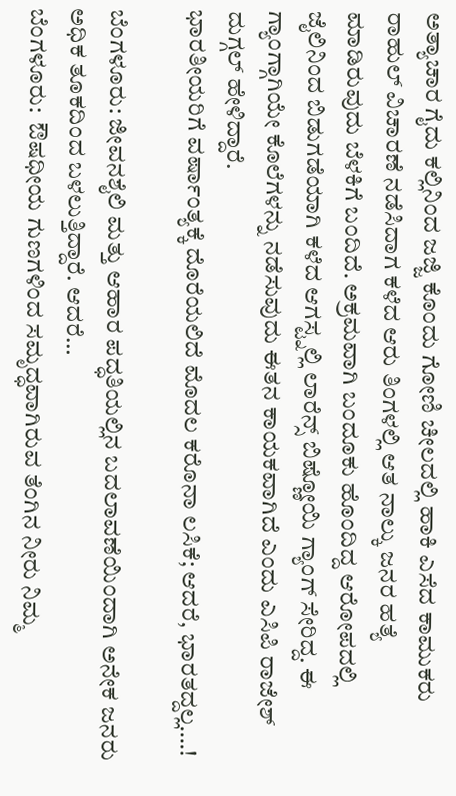ಅತ್ಯಾಚಾರ ಗೈದು ಕಲ್ಲಿನಿಂದ ಜಜ್ಜಿ ಕೊಂದು ಗೋಣಿ ಚೀಲದಲ್ಲಿ ಹಾಕಿ ಎಸೆದ ಕಾಮುಕರು
ರಾಹುಲ್ ವಿಚಾರಣೆ ನಡೆಸಿದಾಗ ಕಳೆದ ಆರು ತಿಂಗಳಲ್ಲಿ ಆತ ನಾಲ್ಕು ಜನರ ಹತ್ಯೆ ಮಾಡಿರುವುದು ಬೆಳಕಿಗೆ ಬಂದಿದೆ. ಅಕ್ರಮವಾಗಿ ಬಂದೂಕು ಹೊಂದಿದ್ದ ಆರೋಪದಲ್ಲಿ ಜೈಲಿನಿಂದ ಬಿಡುಗಡೆಯಾಗಿ ಕಳೆದ ಆಗಸ್ಟ್ನಲ್ಲಿ ಲಾರೆನ್ಸ್ ಬಿಷ್ಣೋಯಿ ಗ್ಯಾಂಗ್ ಸೇರಿದ್ದ. ಈ ಗ್ಯಾಂಗ್ಗಾಗಿಯೇ ಕೊಲೆಗಳನ್ನು ನಡೆಸುವುದು ಈತನ ಕಾಯಕವಾಗಿದೆ ಎಂದು ಎಸಿಪಿ ರಾಜೇಶ್ ದುಗ್ಗಲ್ ಹೇಳಿದ್ದಾರೆ.
ಭಾರತೀಯರಿಗೆ ವರ್ಷಾಂತ್ಯಕ್ಕೆ ದೊರೆಯಲಿದೆ ಮೊದಲ ಕರೊನಾ ಲಸಿಕೆ; ಆದರೆ, ಭಾರತದ್ದಲ್ಲ….!

ಬೆಂಗಳೂರು: ಜೀವನಶೈಲಿ ಮತ್ತು ಆಹಾರ ಪದ್ಧತಿಯಲ್ಲಿನ ಬದಲಾವಣೆಯಿಂದಾಗಿ ಅನೇಕ ಜನರು ಅಧಿಕ ತೂಕದಿಂದ ಬಳಲುತ್ತಿದ್ದಾರೆ. ಆದರೆ…
ಬೆಂಗಳೂರು:  ಔಷಧೀಯ ಗುಣಗಳಿಂದ ಸಮೃದ್ಧವಾಗಿರುವ ತೆಂಗಿನ ನೀರು ನಿಮ್ಮ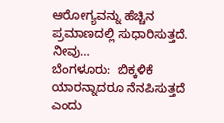ಆರೋಗ್ಯವನ್ನು ಹೆಚ್ಚಿನ ಪ್ರಮಾಣದಲ್ಲಿ ಸುಧಾರಿಸುತ್ತದೆ. ನೀವು…
ಬೆಂಗಳೂರು:  ಬಿಕ್ಕಳಿಕೆ ಯಾರನ್ನಾದರೂ ನೆನಪಿಸುತ್ತದೆ ಎಂದು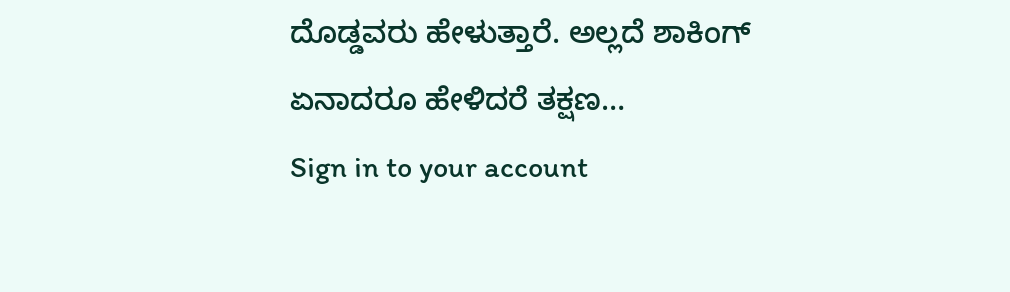ದೊಡ್ಡವರು ಹೇಳುತ್ತಾರೆ. ಅಲ್ಲದೆ ಶಾಕಿಂಗ್ ಏನಾದರೂ ಹೇಳಿದರೆ ತಕ್ಷಣ…
Sign in to your account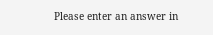Please enter an answer in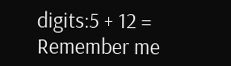digits:5 + 12 =
Remember me